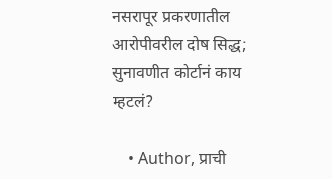नसरापूर प्रकरणातील आरोपीवरील दोष सिद्ध; सुनावणीत कोर्टानं काय म्हटलं?

    • Author, प्राची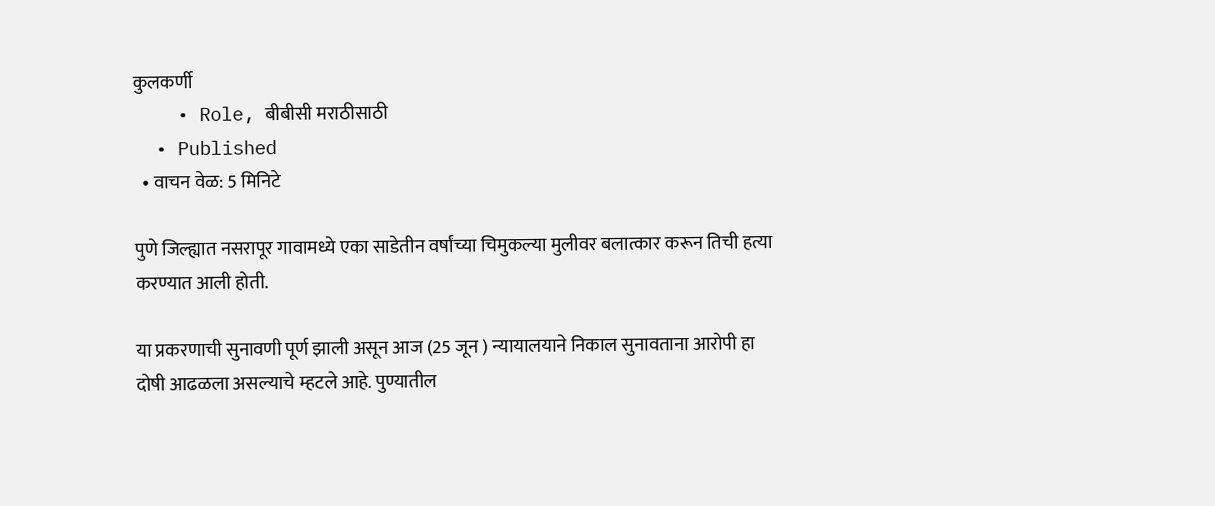कुलकर्णी
    • Role, बीबीसी मराठीसाठी
  • Published
  • वाचन वेळ: 5 मिनिटे

पुणे जिल्ह्यात नसरापूर गावामध्ये एका साडेतीन वर्षांच्या चिमुकल्या मुलीवर बलात्कार करून तिची हत्या करण्यात आली होती.

या प्रकरणाची सुनावणी पूर्ण झाली असून आज (25 जून ) न्यायालयाने निकाल सुनावताना आरोपी हा दोषी आढळला असल्याचे म्हटले आहे. पुण्यातील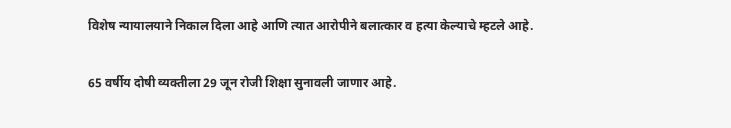विशेष न्यायालयाने निकाल दिला आहे आणि त्यात आरोपीने बलात्कार व हत्या केल्याचे म्हटले आहे.

65 वर्षीय दोषी व्यक्तीला 29 जून रोजी शिक्षा सुनावली जाणार आहे.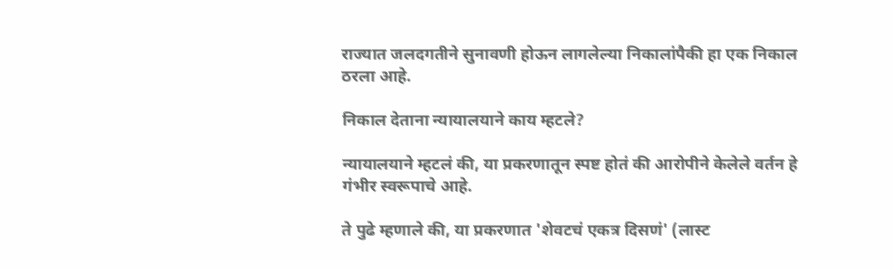राज्यात जलदगतीने सुनावणी होऊन लागलेल्या निकालांपैकी हा एक निकाल ठरला आहे.

निकाल देताना न्यायालयाने काय म्हटले?

न्यायालयाने म्हटलं की, या प्रकरणातून स्पष्ट होतं की आरोपीने केलेले वर्तन हे गंभीर स्वरूपाचे आहे.

ते पुढे म्हणाले की, या प्रकरणात 'शेवटचं एकत्र दिसणं' (लास्ट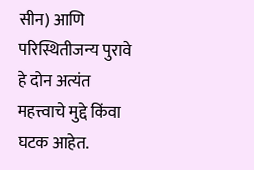सीन) आणि परिस्थितीजन्य पुरावे हे दोन अत्यंत महत्त्वाचे मुद्दे किंवा घटक आहेत.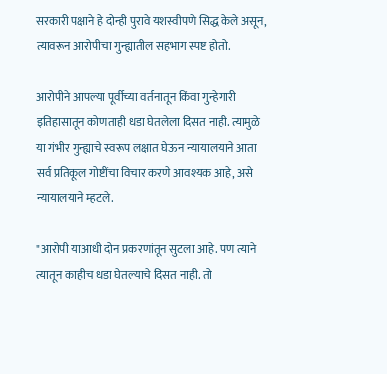सरकारी पक्षाने हे दोन्ही पुरावे यशस्वीपणे सिद्ध केले असून, त्यावरून आरोपीचा गुन्ह्यातील सहभाग स्पष्ट होतो.

आरोपीने आपल्या पूर्वीच्या वर्तनातून किंवा गुन्हेगारी इतिहासातून कोणताही धडा घेतलेला दिसत नाही. त्यामुळे या गंभीर गुन्ह्याचे स्वरूप लक्षात घेऊन न्यायालयाने आता सर्व प्रतिकूल गोष्टींचा विचार करणे आवश्यक आहे, असे न्यायालयाने म्हटले.

"आरोपी याआधी दोन प्रकरणांतून सुटला आहे. पण त्याने त्यातून काहीच धडा घेतल्याचे दिसत नाही. तो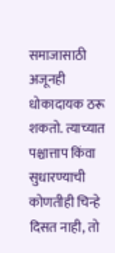समाजासाठी अजूनही धोकादायक ठरू शकतो. त्याच्यात पश्चात्ताप किंवा सुधारण्याची कोणतीही चिन्हे दिसत नाही, तो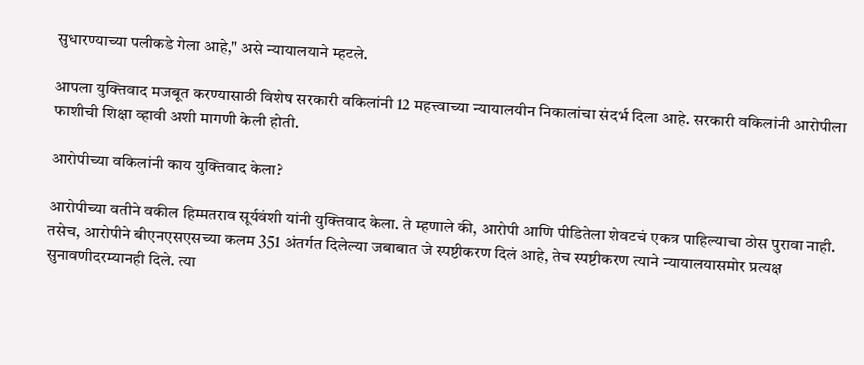सुधारण्याच्या पलीकडे गेला आहे," असे न्यायालयाने म्हटले.

आपला युक्तिवाद मजबूत करण्यासाठी विशेष सरकारी वकिलांनी 12 महत्त्वाच्या न्यायालयीन निकालांचा संदर्भ दिला आहे. सरकारी वकिलांनी आरोपीला फाशीची शिक्षा व्हावी अशी मागणी केली होती.

आरोपीच्या वकिलांनी काय युक्तिवाद केला?

आरोपीच्या वतीने वकील हिम्मतराव सूर्यवंशी यांनी युक्तिवाद केला. ते म्हणाले की, आरोपी आणि पीडितेला शेवटचं एकत्र पाहिल्याचा ठोस पुरावा नाही. तसेच, आरोपीने बीएनएसएसच्या कलम 351 अंतर्गत दिलेल्या जबाबात जे स्पष्टीकरण दिलं आहे, तेच स्पष्टीकरण त्याने न्यायालयासमोर प्रत्यक्ष सुनावणीदरम्यानही दिले. त्या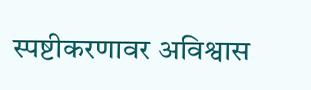स्पष्टीकरणावर अविश्वास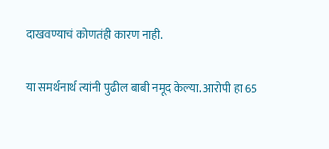दाखवण्याचं कोणतंही कारण नाही.

या समर्थनार्थ त्यांनी पुढील बाबी नमूद केल्या. आरोपी हा 65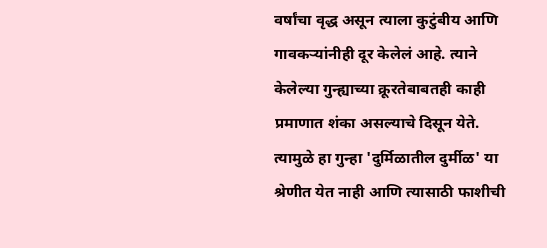वर्षांचा वृद्ध असून त्याला कुटुंबीय आणि गावकऱ्यांनीही दूर केलेलं आहे. त्याने केलेल्या गुन्ह्याच्या क्रूरतेबाबतही काही प्रमाणात शंका असल्याचे दिसून येते. त्यामुळे हा गुन्हा 'दुर्मिळातील दुर्मीळ' या श्रेणीत येत नाही आणि त्यासाठी फाशीची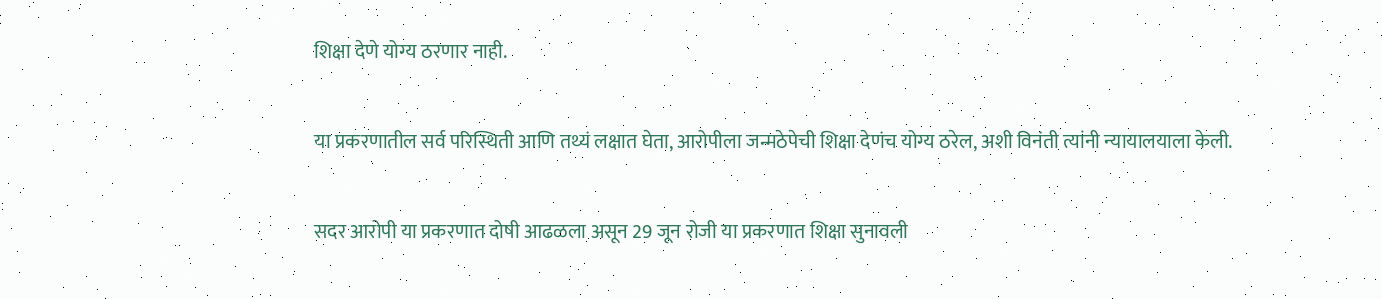शिक्षा देणे योग्य ठरणार नाही.

या प्रकरणातील सर्व परिस्थिती आणि तथ्यं लक्षात घेता, आरोपीला जन्मठेपेची शिक्षा देणंच योग्य ठरेल, अशी विनंती त्यांनी न्यायालयाला केली.

सदर आरोपी या प्रकरणात दोषी आढळला असून 29 जून रोजी या प्रकरणात शिक्षा सुनावली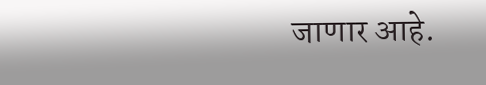जाणार आहे.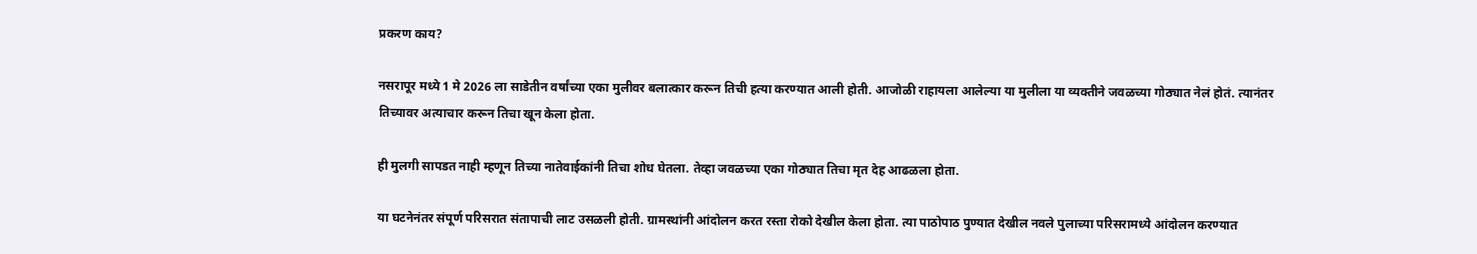प्रकरण काय?

नसरापूर मध्ये 1 मे 2026 ला साडेतीन वर्षांच्या एका मुलीवर बलात्कार करून तिची हत्या करण्यात आली होती. आजोळी राहायला आलेल्या या मुलीला या व्यक्तीने जवळच्या गोठ्यात नेलं होतं. त्यानंतर तिच्यावर अत्याचार करून तिचा खून केला होता.

ही मुलगी सापडत नाही म्हणून तिच्या नातेवाईकांनी तिचा शोध घेतला. तेव्हा जवळच्या एका गोठ्यात तिचा मृत देह आढळला होता.

या घटनेनंतर संपूर्ण परिसरात संतापाची लाट उसळली होती. ग्रामस्थांनी आंदोलन करत रस्ता रोको देखील केला होता. त्या पाठोपाठ पुण्यात देखील नवले पुलाच्या परिसरामध्ये आंदोलन करण्यात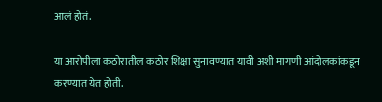आलं होतं.

या आरोपीला कठोरातील कठोर शिक्षा सुनावण्यात यावी अशी मागणी आंदोलकांकडून करण्यात येत होती.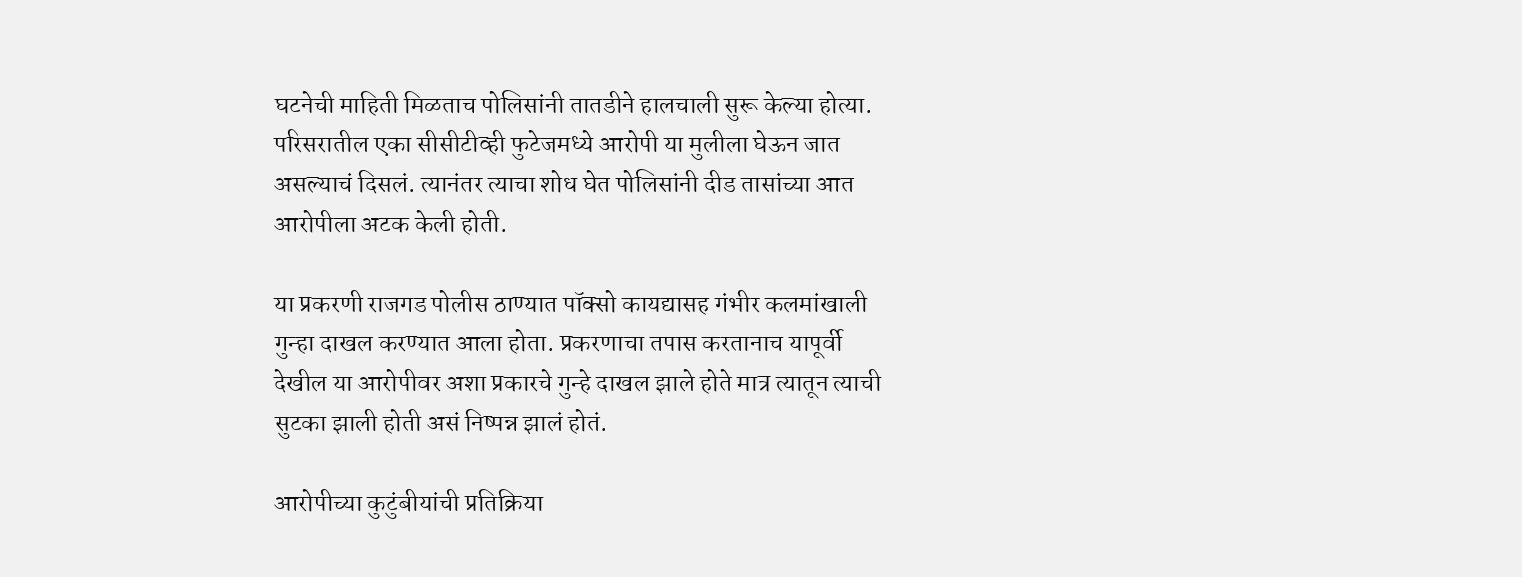घटनेची माहिती मिळताच पोलिसांनी तातडीने हालचाली सुरू केल्या होत्या. परिसरातील एका सीसीटीव्ही फुटेजमध्ये आरोपी या मुलीला घेऊन जात असल्याचं दिसलं. त्यानंतर त्याचा शोध घेत पोलिसांनी दीड तासांच्या आत आरोपीला अटक केली होती.

या प्रकरणी राजगड पोलीस ठाण्यात पॉक्सो कायद्यासह गंभीर कलमांखाली गुन्हा दाखल करण्यात आला होता. प्रकरणाचा तपास करतानाच यापूर्वी देखील या आरोपीवर अशा प्रकारचे गुन्हे दाखल झाले होते मात्र त्यातून त्याची सुटका झाली होती असं निष्पन्न झालं होतं.

आरोपीच्या कुटुंबीयांची प्रतिक्रिया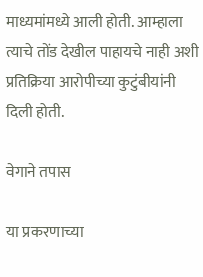माध्यमांमध्ये आली होती. आम्हाला त्याचे तोंड देखील पाहायचे नाही अशी प्रतिक्रिया आरोपीच्या कुटुंबीयांनी दिली होती.

वेगाने तपास

या प्रकरणाच्या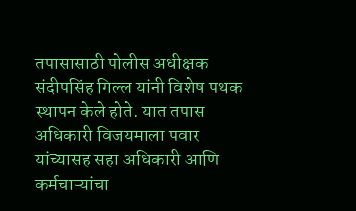तपासासाठी पोलीस अधीक्षक संदीपसिंह गिल्ल यांनी विशेष पथक स्थापन केले होते. यात तपास अधिकारी विजयमाला पवार यांच्यासह सहा अधिकारी आणि कर्मचाऱ्यांचा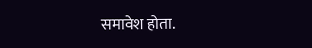समावेश होता.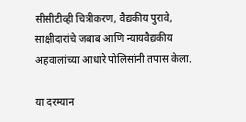सीसीटीव्ही चित्रीकरण, वैद्यकीय पुरावे, साक्षीदारांचे जबाब आणि न्यायवैद्यकीय अहवालांच्या आधारे पोलिसांनी तपास केला.

या दरम्यान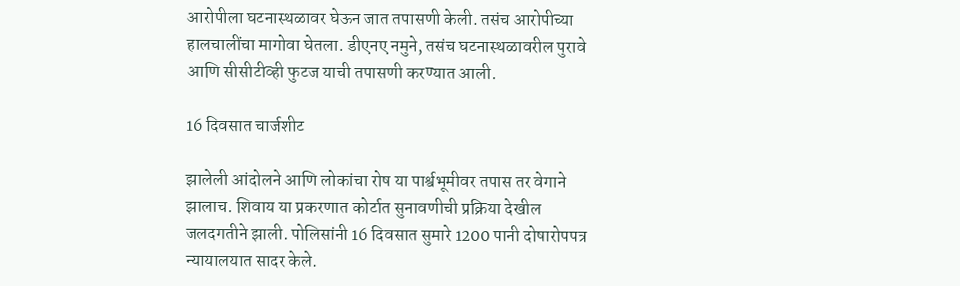आरोपीला घटनास्थळावर घेऊन जात तपासणी केली. तसंच आरोपीच्या हालचालींचा मागोवा घेतला. डीएनए नमुने, तसंच घटनास्थळावरील पुरावे आणि सीसीटीव्ही फुटज याची तपासणी करण्यात आली.

16 दिवसात चार्जशीट

झालेली आंदोलने आणि लोकांचा रोष या पार्श्वभूमीवर तपास तर वेगाने झालाच. शिवाय या प्रकरणात कोर्टात सुनावणीची प्रक्रिया देखील जलदगतीने झाली. पोलिसांनी 16 दिवसात सुमारे 1200 पानी दोषारोपपत्र न्यायालयात सादर केले.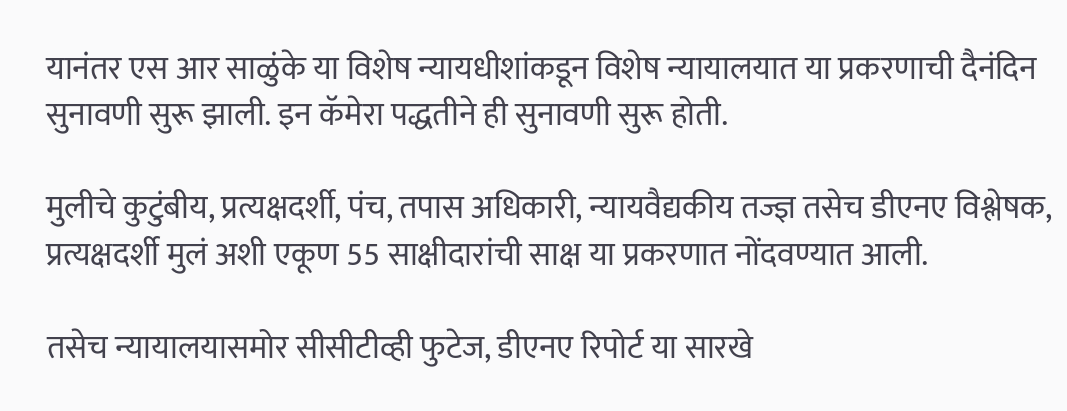यानंतर एस आर साळुंके या विशेष न्यायधीशांकडून विशेष न्यायालयात या प्रकरणाची दैनंदिन सुनावणी सुरू झाली. इन कॅमेरा पद्धतीने ही सुनावणी सुरू होती.

मुलीचे कुटुंबीय, प्रत्यक्षदर्शी, पंच, तपास अधिकारी, न्यायवैद्यकीय तज्ज्ञ तसेच डीएनए विश्लेषक, प्रत्यक्षदर्शी मुलं अशी एकूण 55 साक्षीदारांची साक्ष या प्रकरणात नोंदवण्यात आली.

तसेच न्यायालयासमोर सीसीटीव्ही फुटेज, डीएनए रिपोर्ट या सारखे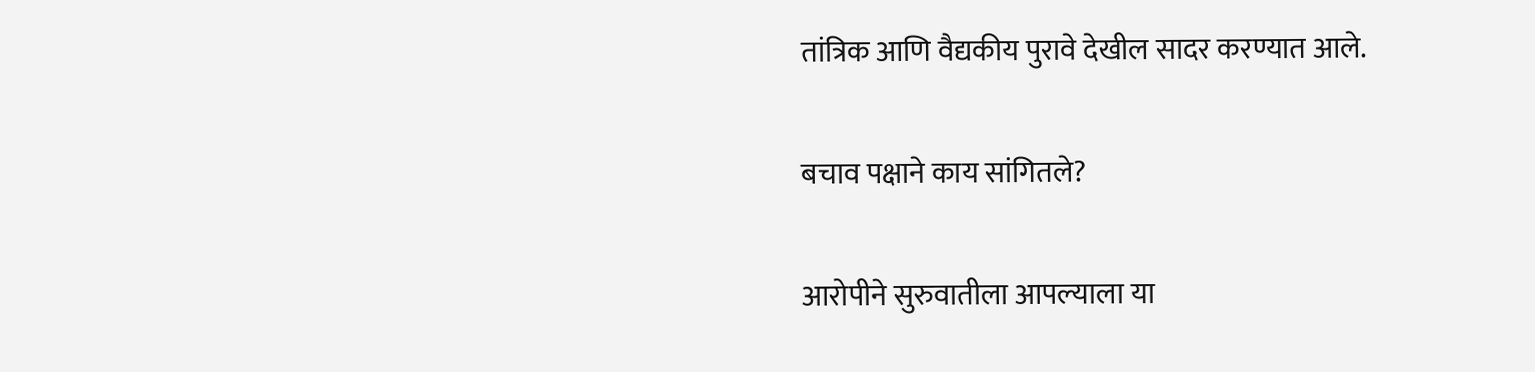तांत्रिक आणि वैद्यकीय पुरावे देखील सादर करण्यात आले.

बचाव पक्षाने काय सांगितले?

आरोपीने सुरुवातीला आपल्याला या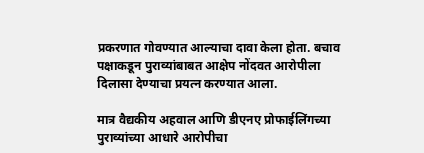प्रकरणात गोवण्यात आल्याचा दावा केला होता. बचाव पक्षाकडून पुराव्यांबाबत आक्षेप नोंदवत आरोपीला दिलासा देण्याचा प्रयत्न करण्यात आला.

मात्र वैद्यकीय अहवाल आणि डीएनए प्रोफाईलिंगच्या पुराव्यांच्या आधारे आरोपीचा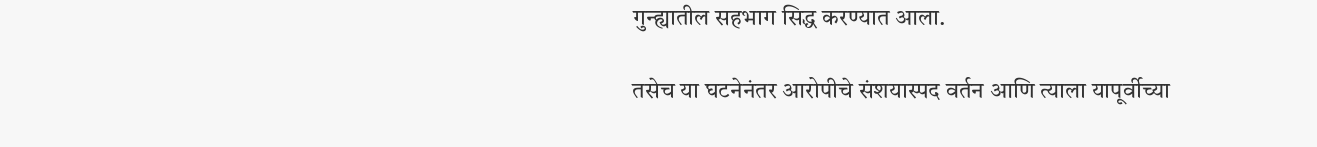गुन्ह्यातील सहभाग सिद्ध करण्यात आला.

तसेच या घटनेनंतर आरोपीचे संशयास्पद वर्तन आणि त्याला यापूर्वीच्या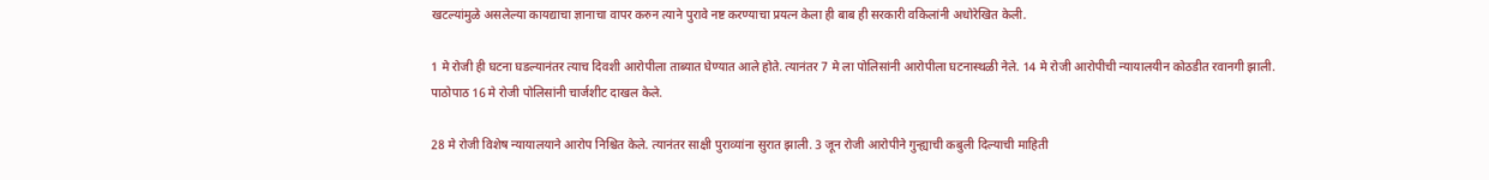खटल्यांमुळे असलेल्या कायद्याचा ज्ञानाचा वापर करुन त्याने पुरावे नष्ट करण्याचा प्रयत्न केला ही बाब ही सरकारी वकिलांनी अधोरेखित केली.

1 मे रोजी ही घटना घडल्यानंतर त्याच दिवशी आरोपीला ताब्यात घेण्यात आले होते. त्यानंतर 7 मे ला पोलिसांनी आरोपीला घटनास्थळी नेले. 14 मे रोजी आरोपीची न्यायालयीन कोठडीत रवानगी झाली. पाठोपाठ 16 मे रोजी पोलिसांनी चार्जशीट दाखल केले.

28 मे रोजी विशेष न्यायालयाने आरोप निश्चित केले. त्यानंतर साक्षी पुराव्यांना सुरात झाली. 3 जून रोजी आरोपीने गुन्ह्याची कबुली दिल्याची माहिती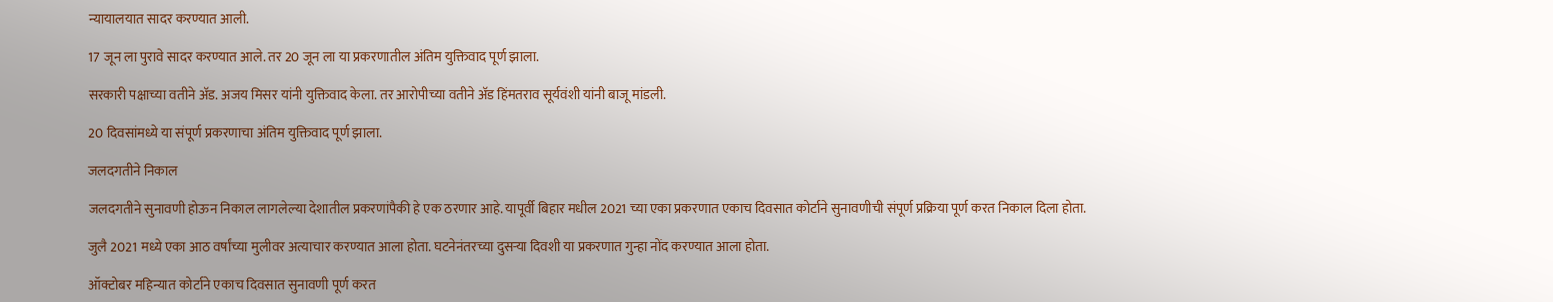न्यायालयात सादर करण्यात आली.

17 जून ला पुरावे सादर करण्यात आले. तर 20 जून ला या प्रकरणातील अंतिम युक्तिवाद पूर्ण झाला.

सरकारी पक्षाच्या वतीने अ‍ॅड. अजय मिसर यांनी युक्तिवाद केला. तर आरोपीच्या वतीने अ‍ॅड हिंमतराव सूर्यवंशी यांनी बाजू मांडली.

20 दिवसांमध्ये या संपूर्ण प्रकरणाचा अंतिम युक्तिवाद पूर्ण झाला.

जलदगतीने निकाल

जलदगतीने सुनावणी होऊन निकाल लागलेल्या देशातील प्रकरणांपैकी हे एक ठरणार आहे. यापूर्वी बिहार मधील 2021 च्या एका प्रकरणात एकाच दिवसात कोर्टाने सुनावणीची संपूर्ण प्रक्रिया पूर्ण करत निकाल दिला होता.

जुलै 2021 मध्ये एका आठ वर्षांच्या मुलीवर अत्याचार करण्यात आला होता. घटनेनंतरच्या दुसर्‍या दिवशी या प्रकरणात गुन्हा नोंद करण्यात आला होता.

ऑक्टोबर महिन्यात कोर्टाने एकाच दिवसात सुनावणी पूर्ण करत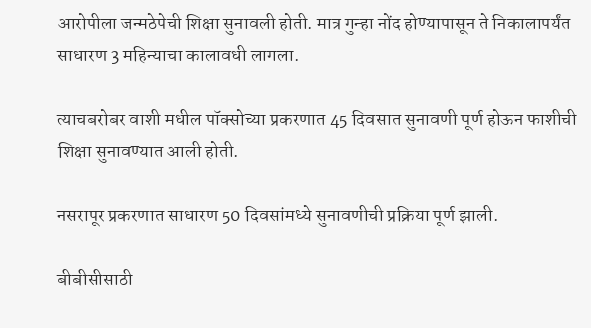आरोपीला जन्मठेपेची शिक्षा सुनावली होती. मात्र गुन्हा नोंद होण्यापासून ते निकालापर्यंत साधारण 3 महिन्याचा कालावधी लागला.

त्याचबरोबर वाशी मधील पॉक्सोच्या प्रकरणात 45 दिवसात सुनावणी पूर्ण होऊन फाशीची शिक्षा सुनावण्यात आली होती.

नसरापूर प्रकरणात साधारण 50 दिवसांमध्ये सुनावणीची प्रक्रिया पूर्ण झाली.

बीबीसीसाठी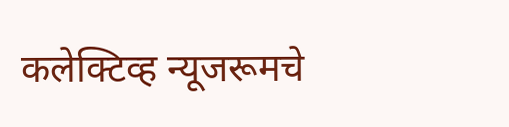कलेक्टिव्ह न्यूजरूमचे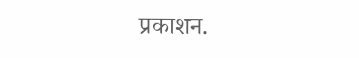प्रकाशन.